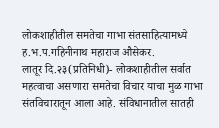लोकशाहीतील समतेचा गाभा संतसाहित्यामध्ये ह.भ.प.गहिनीनाथ महाराज औसेकर.
लातूर दि.२३(प्रतिनिधी)- लोकशाहीतील सर्वात महत्वाचा असणारा समतेचा विचार याचा मुळ गाभा संतविचारातून आला आहे. संविधानातील सातही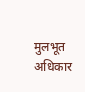मुलभूत अधिकार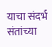याचा संदर्भ संतांच्या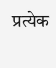प्रत्येक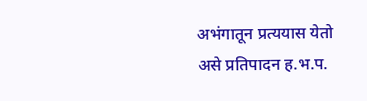अभंगातून प्रत्ययास येतो असे प्रतिपादन ह.भ.प.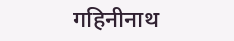गहिनीनाथ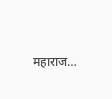महाराज…